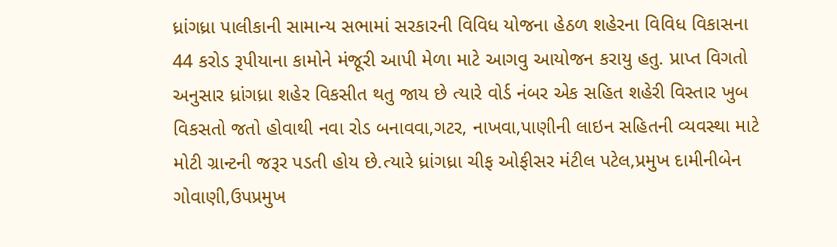ધ્રાંગધ્રા પાલીકાની સામાન્ય સભામાં સરકારની વિવિધ યોજના હેઠળ શહેરના વિવિધ વિકાસના 44 કરોડ રૂપીયાના કામોને મંજૂરી આપી મેળા માટે આગવુ આયોજન કરાયુ હતુ. પ્રાપ્ત વિગતો અનુસાર ધ્રાંગધ્રા શહેર વિકસીત થતુ જાય છે ત્યારે વોર્ડ નંબર એક સહિત શહેરી વિસ્તાર ખુબ વિકસતો જતો હોવાથી નવા રોડ બનાવવા,ગટર, નાખવા,પાણીની લાઇન સહિતની વ્યવસ્થા માટે મોટી ગ્રાન્ટની જરૂર પડતી હોય છે.ત્યારે ધ્રાંગધ્રા ચીફ ઓફીસર મંટીલ પટેલ,પ્રમુખ દામીનીબેન ગોવાણી,ઉપપ્રમુખ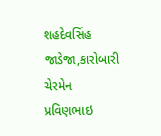શહદેવસિંહ જાડેજા,કારોબારી ચેરમેન પ્રવિણભાઇ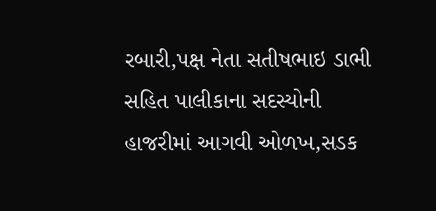રબારી,પક્ષ નેતા સતીષભાઇ ડાભી સહિત પાલીકાના સદસ્યોની હાજરીમાં આગવી ઓળખ,સડક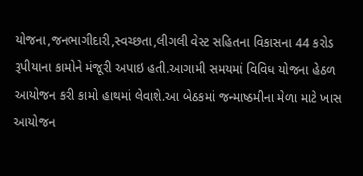યોજના,જનભાગીદારી,સ્વચ્છતા,લીગલી વેસ્ટ સહિતના વિકાસના 44 કરોડ રૂપીયાના કામોને મંજૂરી અપાઇ હતી.આગામી સમયમાં વિવિધ યોજના હેઠળ આયોજન કરી કામો હાથમાં લેવાશે.આ બેઠકમાં જન્માષ્ઠમીના મેળા માટે ખાસ આયોજન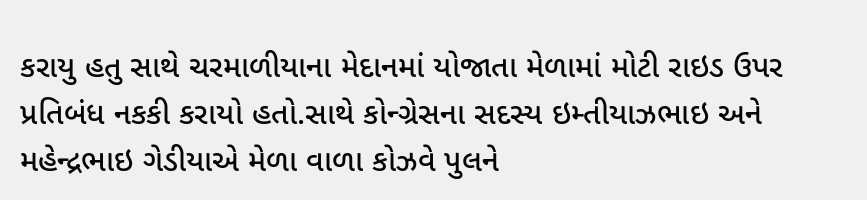કરાયુ હતુ સાથે ચરમાળીયાના મેદાનમાં યોજાતા મેળામાં મોટી રાઇડ ઉપર પ્રતિબંધ નકકી કરાયો હતો.સાથે કોન્ગ્રેસના સદસ્ય ઇમ્તીયાઝભાઇ અને મહેન્દ્રભાઇ ગેડીયાએ મેળા વાળા કોઝવે પુલને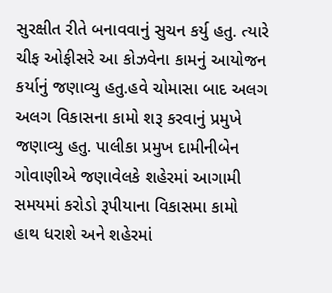સુરક્ષીત રીતે બનાવવાનું સુચન કર્યુ હતુ. ત્યારે ચીફ ઓફીસરે આ કોઝવેના કામનું આયોજન કર્યાનું જણાવ્યુ હતુ.હવે ચોમાસા બાદ અલગ અલગ વિકાસના કામો શરૂ કરવાનું પ્રમુખે જણાવ્યુ હતુ. પાલીકા પ્રમુખ દામીનીબેન ગોવાણીએ જણાવેલકે શહેરમાં આગામી સમયમાં કરોડો રૂપીયાના વિકાસમા કામો હાથ ધરાશે અને શહેરમાં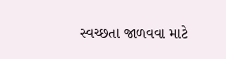સ્વચ્છતા જાળવવા માટે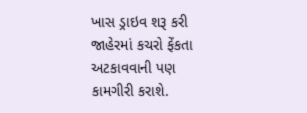ખાસ ડ્રાઇવ શરૂ કરી જાહેરમાં કચરો ફેંકતા અટકાવવાની પણ કામગીરી કરાશે.